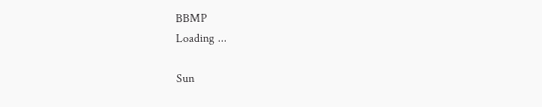BBMP
Loading ...

Sun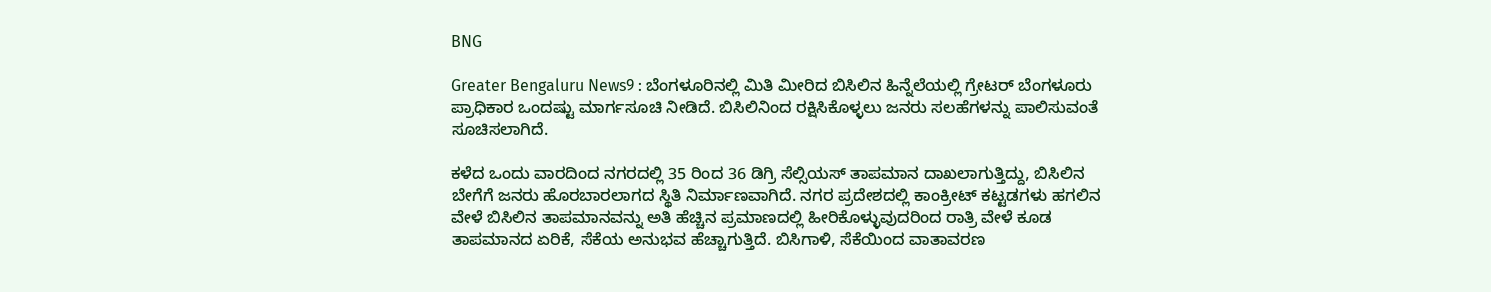BNG

Greater Bengaluru News9 : ಬೆಂಗಳೂರಿನಲ್ಲಿ ಮಿತಿ ಮೀರಿದ ಬಿಸಿಲಿನ ಹಿನ್ನೆಲೆಯಲ್ಲಿ ಗ್ರೇಟರ್‌ ಬೆಂಗಳೂರು ಪ್ರಾಧಿಕಾರ ಒಂದಷ್ಟು ಮಾರ್ಗಸೂಚಿ ನೀಡಿದೆ. ಬಿಸಿಲಿನಿಂದ ರಕ್ಷಿಸಿಕೊಳ್ಳಲು ಜನರು ಸಲಹೆಗಳನ್ನು ಪಾಲಿಸುವಂತೆ ಸೂಚಿಸಲಾಗಿದೆ.

ಕಳೆದ ಒಂದು ವಾರದಿಂದ ನಗರದಲ್ಲಿ 35 ರಿಂದ 36 ಡಿಗ್ರಿ ಸೆಲ್ಸಿಯಸ್‌ ತಾಪಮಾನ ದಾಖಲಾಗುತ್ತಿದ್ದು, ಬಿಸಿಲಿನ ಬೇಗೆಗೆ ಜನರು ಹೊರಬಾರಲಾಗದ ಸ್ಥಿತಿ ನಿರ್ಮಾಣವಾಗಿದೆ. ನಗರ ಪ್ರದೇಶದಲ್ಲಿ ಕಾಂಕ್ರೀಟ್‌ ಕಟ್ಟಡಗಳು ಹಗಲಿನ ವೇಳೆ ಬಿಸಿಲಿನ ತಾಪಮಾನವನ್ನು ಅತಿ ಹೆಚ್ಚಿನ ಪ್ರಮಾಣದಲ್ಲಿ ಹೀರಿಕೊಳ್ಳುವುದರಿಂದ ರಾತ್ರಿ ವೇಳೆ ಕೂಡ ತಾಪಮಾನದ ಏರಿಕೆ, ಸೆಕೆಯ ಅನುಭವ ಹೆಚ್ಚಾಗುತ್ತಿದೆ. ಬಿಸಿಗಾಳಿ, ಸೆಕೆಯಿಂದ ವಾತಾವರಣ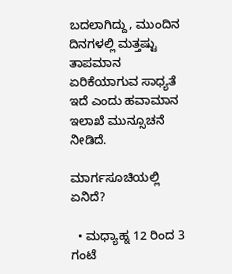ಬದಲಾಗಿದ್ದು, ಮುಂದಿನ ದಿನಗಳಲ್ಲಿ ಮತ್ತಷ್ಟು ತಾಪಮಾನ ಏರಿಕೆಯಾಗುವ ಸಾಧ್ಯತೆ ಇದೆ ಎಂದು ಹವಾಮಾನ ಇಲಾಖೆ ಮುನ್ಸೂಚನೆ ನೀಡಿದೆ.

ಮಾರ್ಗಸೂಚಿಯಲ್ಲಿ ಏನಿದೆ?

  • ಮಧ್ಯಾಹ್ನ 12 ರಿಂದ 3 ಗಂಟೆ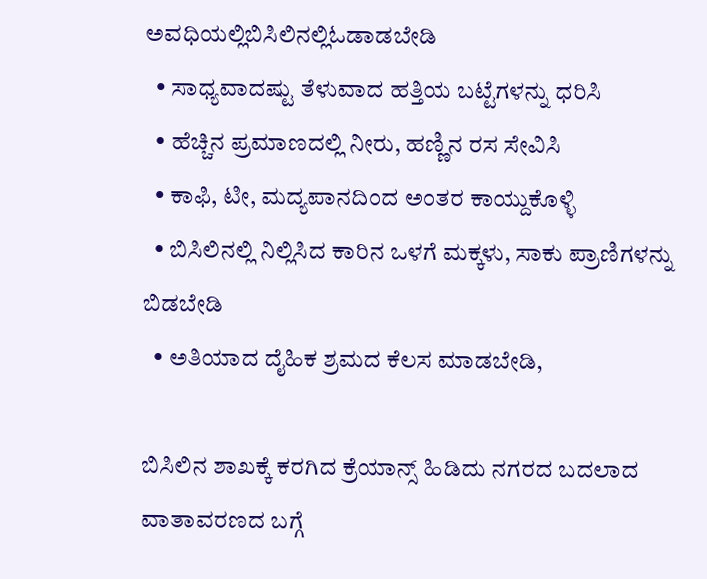ಅವಧಿಯಲ್ಲಿಬಿಸಿಲಿನಲ್ಲಿಓಡಾಡಬೇಡಿ
  • ಸಾಧ್ಯವಾದಷ್ಟು ತೆಳುವಾದ ಹತ್ತಿಯ ಬಟ್ಟೆಗಳನ್ನು ಧರಿಸಿ
  • ಹೆಚ್ಚಿನ ಪ್ರಮಾಣದಲ್ಲಿ ನೀರು, ಹಣ್ಣಿನ ರಸ ಸೇವಿಸಿ
  • ಕಾಫಿ, ಟೀ, ಮದ್ಯಪಾನದಿಂದ ಅಂತರ ಕಾಯ್ದುಕೊಳ್ಳಿ
  • ಬಿಸಿಲಿನಲ್ಲಿ ನಿಲ್ಲಿಸಿದ ಕಾರಿನ ಒಳಗೆ ಮಕ್ಕಳು, ಸಾಕು ಪ್ರಾಣಿಗಳನ್ನು ಬಿಡಬೇಡಿ
  • ಅತಿಯಾದ ದೈಹಿಕ ಶ್ರಮದ ಕೆಲಸ ಮಾಡಬೇಡಿ,

ಬಿಸಿಲಿನ ಶಾಖಕ್ಕೆ ಕರಗಿದ ಕ್ರೆಯಾನ್ಸ್‌ ಹಿಡಿದು ನಗರದ ಬದಲಾದ ವಾತಾವರಣದ ಬಗ್ಗೆ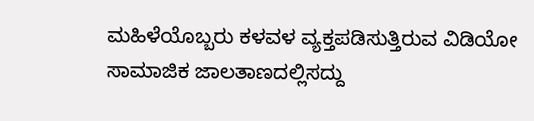ಮಹಿಳೆಯೊಬ್ಬರು ಕಳವಳ ವ್ಯಕ್ತಪಡಿಸುತ್ತಿರುವ ವಿಡಿಯೋ ಸಾಮಾಜಿಕ ಜಾಲತಾಣದಲ್ಲಿಸದ್ದು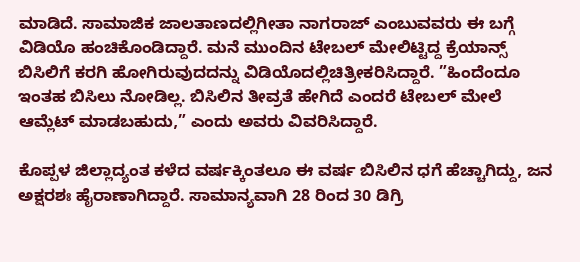ಮಾಡಿದೆ. ಸಾಮಾಜಿಕ ಜಾಲತಾಣದಲ್ಲಿಗೀತಾ ನಾಗರಾಜ್‌ ಎಂಬುವವರು ಈ ಬಗ್ಗೆ ವಿಡಿಯೊ ಹಂಚಿಕೊಂಡಿದ್ದಾರೆ. ಮನೆ ಮುಂದಿನ ಟೇಬಲ್‌ ಮೇಲಿಟ್ಟಿದ್ದ ಕ್ರೆಯಾನ್ಸ್‌ ಬಿಸಿಲಿಗೆ ಕರಗಿ ಹೋಗಿರುವುದದನ್ನು ವಿಡಿಯೊದಲ್ಲಿಚಿತ್ರೀಕರಿಸಿದ್ದಾರೆ. ”ಹಿಂದೆಂದೂ ಇಂತಹ ಬಿಸಿಲು ನೋಡಿಲ್ಲ. ಬಿಸಿಲಿನ ತೀವ್ರತೆ ಹೇಗಿದೆ ಎಂದರೆ ಟೇಬಲ್‌ ಮೇಲೆ ಆಮ್ಲೆಟ್‌ ಮಾಡಬಹುದು,” ಎಂದು ಅವರು ವಿವರಿಸಿದ್ದಾರೆ.

ಕೊಪ್ಪಳ ಜಿಲ್ಲಾದ್ಯಂತ ಕಳೆದ ವರ್ಷಕ್ಕಿಂತಲೂ ಈ ವರ್ಷ ಬಿಸಿಲಿನ ಧಗೆ ಹೆಚ್ಚಾಗಿದ್ದು, ಜನ ಅಕ್ಷರಶಃ ಹೈರಾಣಾಗಿದ್ದಾರೆ. ಸಾಮಾನ್ಯವಾಗಿ 28 ರಿಂದ 30 ಡಿಗ್ರಿ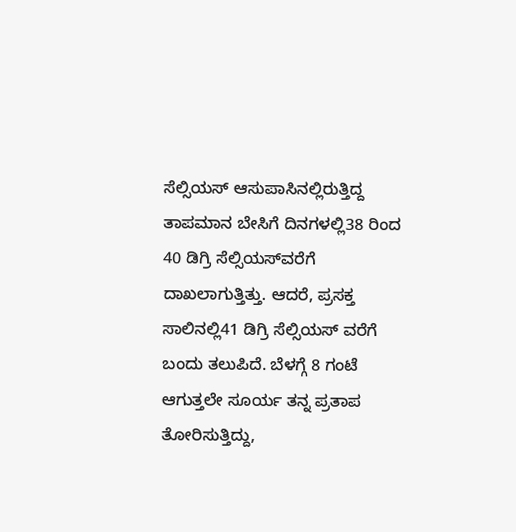ಸೆಲ್ಸಿಯಸ್‌ ಆಸುಪಾಸಿನಲ್ಲಿರುತ್ತಿದ್ದ ತಾಪಮಾನ ಬೇಸಿಗೆ ದಿನಗಳಲ್ಲಿ38 ರಿಂದ 40 ಡಿಗ್ರಿ ಸೆಲ್ಸಿಯಸ್‌ವರೆಗೆ ದಾಖಲಾಗುತ್ತಿತ್ತು. ಆದರೆ, ಪ್ರಸಕ್ತ ಸಾಲಿನಲ್ಲಿ41 ಡಿಗ್ರಿ ಸೆಲ್ಸಿಯಸ್‌ ವರೆಗೆ ಬಂದು ತಲುಪಿದೆ. ಬೆಳಗ್ಗೆ 8 ಗಂಟೆ ಆಗುತ್ತಲೇ ಸೂರ್ಯ ತನ್ನ ಪ್ರತಾಪ ತೋರಿಸುತ್ತಿದ್ದು,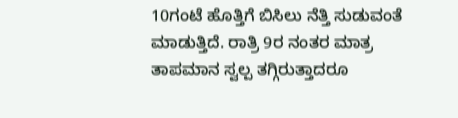10ಗಂಟೆ ಹೊತ್ತಿಗೆ ಬಿಸಿಲು ನೆತ್ತಿ ಸುಡುವಂತೆ ಮಾಡುತ್ತಿದೆ. ರಾತ್ರಿ 9ರ ನಂತರ ಮಾತ್ರ ತಾಪಮಾನ ಸ್ವಲ್ಪ ತಗ್ಗಿರುತ್ತಾದರೂ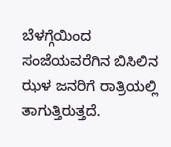ಬೆಳಗ್ಗೆಯಿಂದ ಸಂಜೆಯವರೆಗಿನ ಬಿಸಿಲಿನ ಝಳ ಜನರಿಗೆ ರಾತ್ರಿಯಲ್ಲಿ ತಾಗುತ್ತಿರುತ್ತದೆ.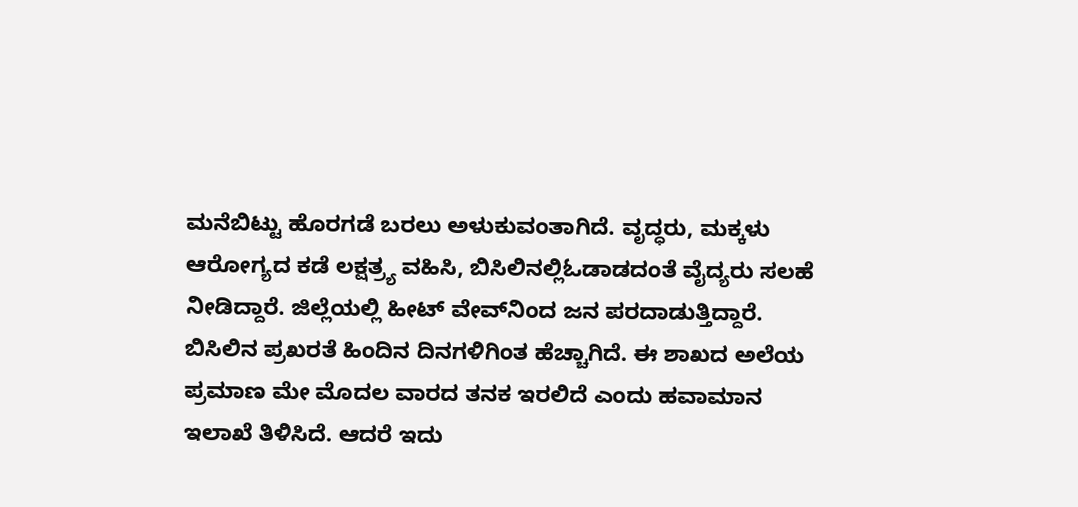ಮನೆಬಿಟ್ಟು ಹೊರಗಡೆ ಬರಲು ಅಳುಕುವಂತಾಗಿದೆ. ವೃದ್ಧರು, ಮಕ್ಕಳು ಆರೋಗ್ಯದ ಕಡೆ ಲಕ್ಷತ್ರ್ಯ ವಹಿಸಿ, ಬಿಸಿಲಿನಲ್ಲಿಓಡಾಡದಂತೆ ವೈದ್ಯರು ಸಲಹೆ ನೀಡಿದ್ದಾರೆ. ಜಿಲ್ಲೆಯಲ್ಲಿ ಹೀಟ್‌ ವೇವ್‌ನಿಂದ ಜನ ಪರದಾಡುತ್ತಿದ್ದಾರೆ. ಬಿಸಿಲಿನ ಪ್ರಖರತೆ ಹಿಂದಿನ ದಿನಗಳಿಗಿಂತ ಹೆಚ್ಚಾಗಿದೆ. ಈ ಶಾಖದ ಅಲೆಯ ಪ್ರಮಾಣ ಮೇ ಮೊದಲ ವಾರದ ತನಕ ಇರಲಿದೆ ಎಂದು ಹವಾಮಾನ ಇಲಾಖೆ ತಿಳಿಸಿದೆ. ಆದರೆ ಇದು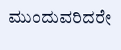ಮುಂದುವರಿದರೇ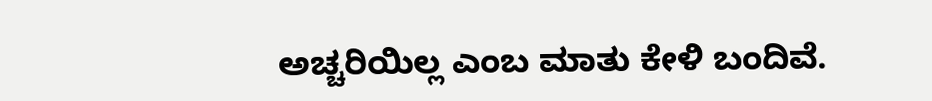ಅಚ್ಚರಿಯಿಲ್ಲ ಎಂಬ ಮಾತು ಕೇಳಿ ಬಂದಿವೆ.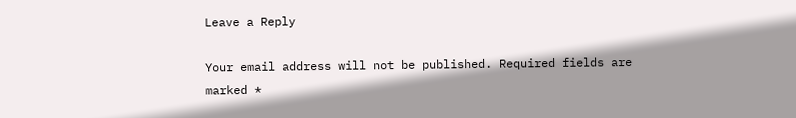Leave a Reply

Your email address will not be published. Required fields are marked *